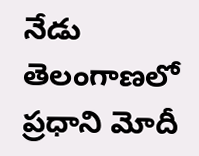నేడు తెలంగాణలో ప్రధాని మోదీ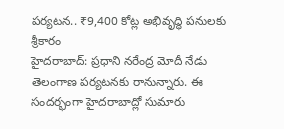పర్యటన.. ₹9,400 కోట్ల అభివృద్ధి పనులకు శ్రీకారం
హైదరాబాద్: ప్రధాని నరేంద్ర మోదీ నేడు తెలంగాణ పర్యటనకు రానున్నారు. ఈ సందర్భంగా హైదరాబాద్లో సుమారు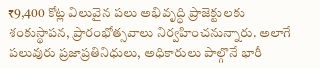₹9,400 కోట్ల విలువైన పలు అభివృద్ధి ప్రాజెక్టులకు శంకుస్థాపన, ప్రారంభోత్సవాలు నిర్వహించనున్నారు. అలాగే పలువురు ప్రజాప్రతినిధులు, అధికారులు పాల్గొనే భారీ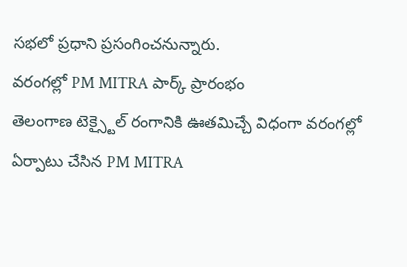సభలో ప్రధాని ప్రసంగించనున్నారు.
వరంగల్లో PM MITRA పార్క్ ప్రారంభం
తెలంగాణ టెక్స్టైల్ రంగానికి ఊతమిచ్చే విధంగా వరంగల్లో ఏర్పాటు చేసిన PM MITRA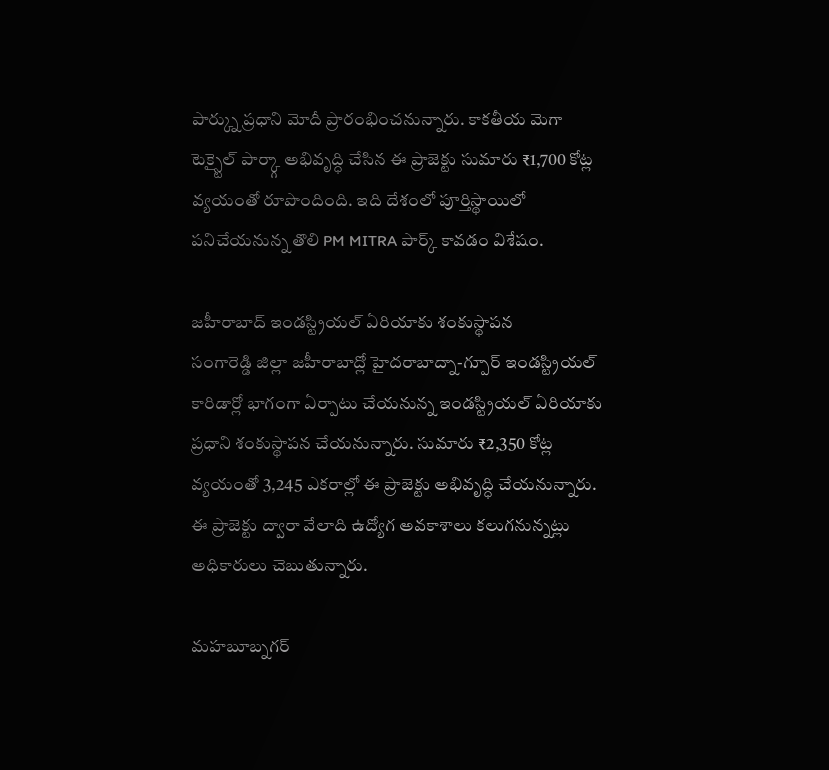పార్క్ను ప్రధాని మోదీ ప్రారంభించనున్నారు. కాకతీయ మెగా టెక్స్టైల్ పార్క్గా అభివృద్ధి చేసిన ఈ ప్రాజెక్టు సుమారు ₹1,700 కోట్ల వ్యయంతో రూపొందింది. ఇది దేశంలో పూర్తిస్థాయిలో పనిచేయనున్న తొలి PM MITRA పార్క్ కావడం విశేషం.

జహీరాబాద్ ఇండస్ట్రియల్ ఏరియాకు శంకుస్థాపన
సంగారెడ్డి జిల్లా జహీరాబాద్లో హైదరాబాద్నా-గ్పూర్ ఇండస్ట్రియల్ కారిడార్లో భాగంగా ఏర్పాటు చేయనున్న ఇండస్ట్రియల్ ఏరియాకు ప్రధాని శంకుస్థాపన చేయనున్నారు. సుమారు ₹2,350 కోట్ల వ్యయంతో 3,245 ఎకరాల్లో ఈ ప్రాజెక్టు అభివృద్ధి చేయనున్నారు. ఈ ప్రాజెక్టు ద్వారా వేలాది ఉద్యోగ అవకాశాలు కలుగనున్నట్లు అధికారులు చెబుతున్నారు.

మహబూబ్నగర్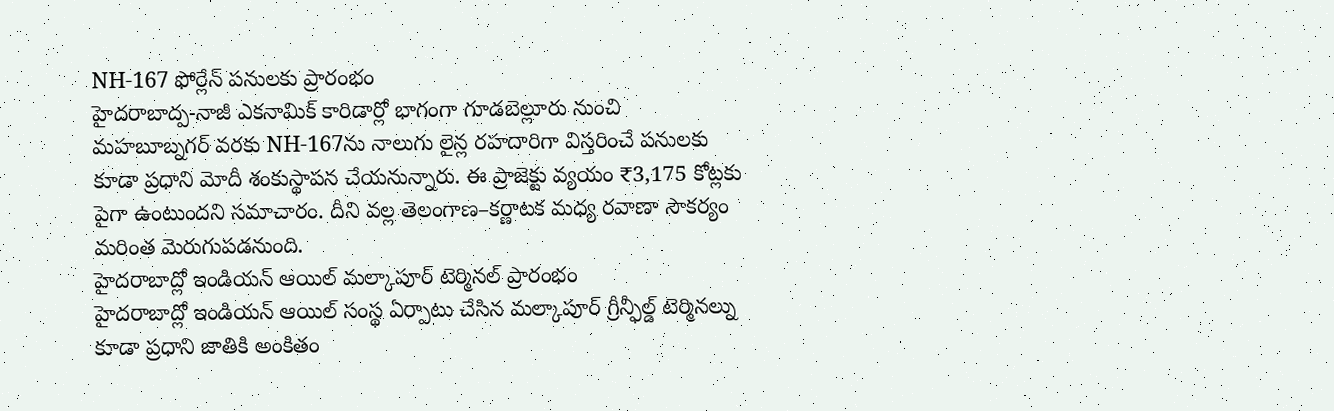NH-167 ఫోర్లేన్ పనులకు ప్రారంభం
హైదరాబాద్ప-నాజీ ఎకనామిక్ కారిడార్లో భాగంగా గూడబెల్లూరు నుంచి మహబూబ్నగర్ వరకు NH-167ను నాలుగు లైన్ల రహదారిగా విస్తరించే పనులకు కూడా ప్రధాని మోదీ శంకుస్థాపన చేయనున్నారు. ఈ ప్రాజెక్టు వ్యయం ₹3,175 కోట్లకు పైగా ఉంటుందని సమాచారం. దీని వల్ల తెలంగాణ–కర్ణాటక మధ్య రవాణా సౌకర్యం మరింత మెరుగుపడనుంది.
హైదరాబాద్లో ఇండియన్ ఆయిల్ మల్కాపూర్ టెర్మినల్ ప్రారంభం
హైదరాబాద్లో ఇండియన్ ఆయిల్ సంస్థ ఏర్పాటు చేసిన మల్కాపూర్ గ్రీన్ఫీల్డ్ టెర్మినల్ను కూడా ప్రధాని జాతికి అంకితం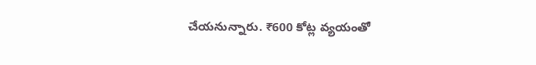చేయనున్నారు. ₹600 కోట్ల వ్యయంతో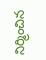నిర్మించిన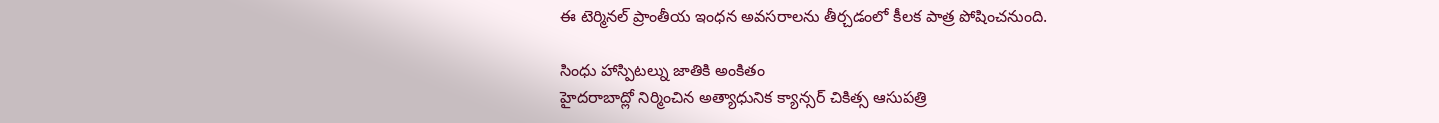ఈ టెర్మినల్ ప్రాంతీయ ఇంధన అవసరాలను తీర్చడంలో కీలక పాత్ర పోషించనుంది.

సింధు హాస్పిటల్ను జాతికి అంకితం
హైదరాబాద్లో నిర్మించిన అత్యాధునిక క్యాన్సర్ చికిత్స ఆసుపత్రి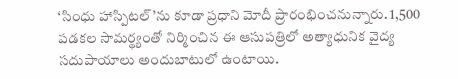‘సింధు హాస్పిటల్’ను కూడా ప్రధాని మోదీ ప్రారంభించనున్నారు. 1,500 పడకల సామర్థ్యంతో నిర్మించిన ఈ ఆసుపత్రిలో అత్యాధునిక వైద్య సదుపాయాలు అందుబాటులో ఉంటాయి.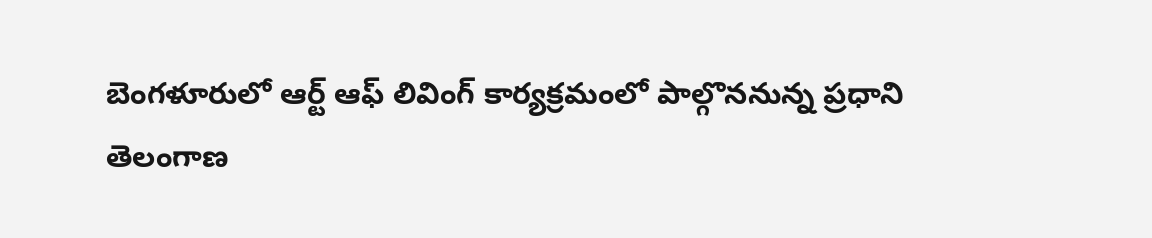బెంగళూరులో ఆర్ట్ ఆఫ్ లివింగ్ కార్యక్రమంలో పాల్గొననున్న ప్రధాని
తెలంగాణ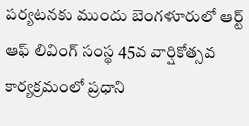పర్యటనకు ముందు బెంగళూరులో ఆర్ట్ ఆఫ్ లివింగ్ సంస్థ 45వ వార్షికోత్సవ కార్యక్రమంలో ప్రధాని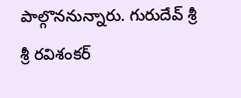పాల్గొననున్నారు. గురుదేవ్ శ్రీ శ్రీ రవిశంకర్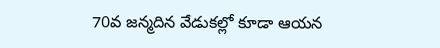70వ జన్మదిన వేడుకల్లో కూడా ఆయన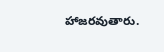హాజరవుతారు.